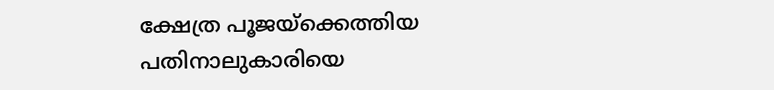ക്ഷേത്ര പൂജയ്‌ക്കെത്തിയ പതിനാലുകാരിയെ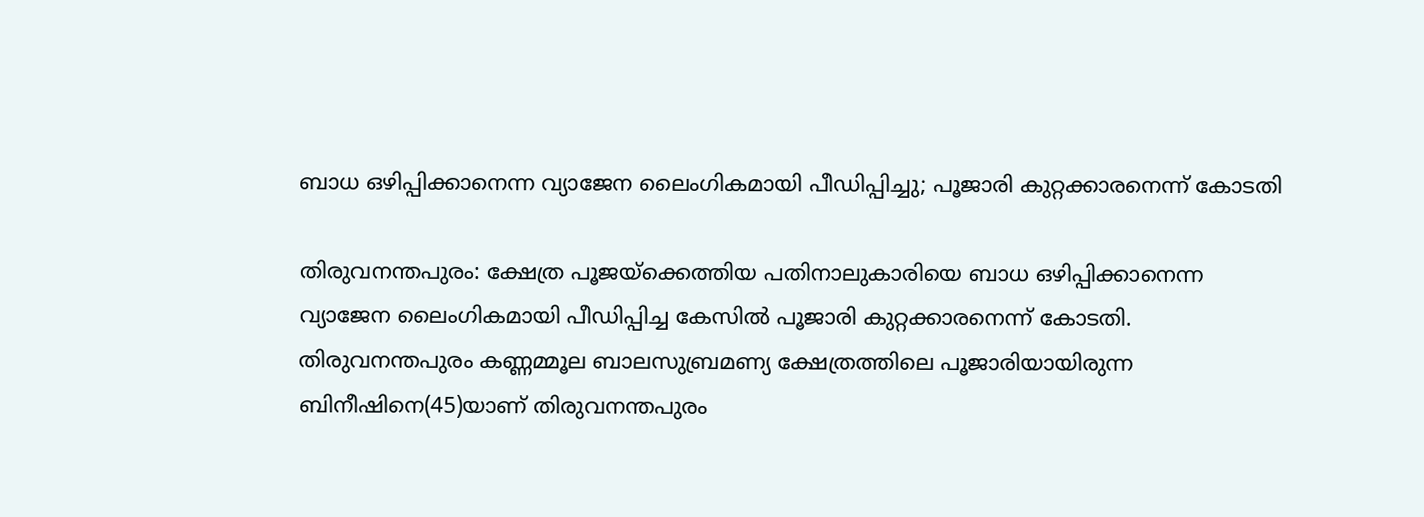ബാധ ഒഴിപ്പിക്കാനെന്ന വ്യാജേന ലൈംഗികമായി പീഡിപ്പിച്ചു; പൂജാരി കുറ്റക്കാരനെന്ന് കോടതി

തിരുവനന്തപുരം: ക്ഷേത്ര പൂജയ്‌ക്കെത്തിയ പതിനാലുകാരിയെ ബാധ ഒഴിപ്പിക്കാനെന്ന വ്യാജേന ലൈംഗികമായി പീഡിപ്പിച്ച കേസില്‍ പൂജാരി കുറ്റക്കാരനെന്ന് കോടതി. തിരുവനന്തപുരം കണ്ണമ്മൂല ബാലസുബ്രമണ്യ ക്ഷേത്രത്തിലെ പൂജാരിയായിരുന്ന ബിനീഷിനെ(45)യാണ് തിരുവനന്തപുരം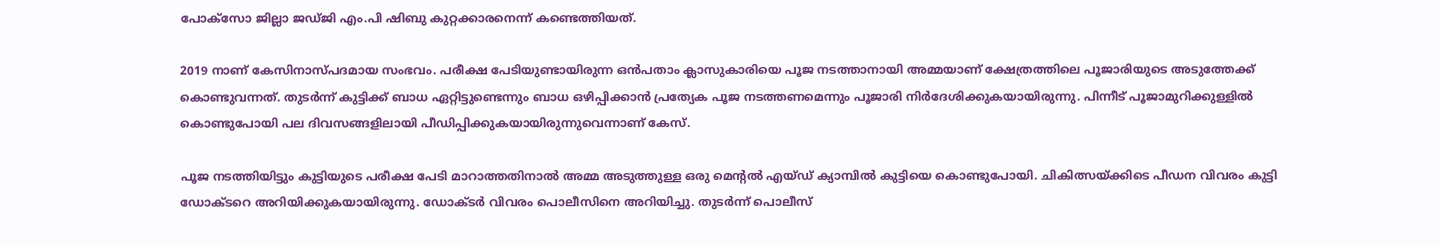പോക്‌സോ ജില്ലാ ജഡ്ജി എം.പി ഷിബു കുറ്റക്കാരനെന്ന് കണ്ടെത്തിയത്.

2019 നാണ് കേസിനാസ്പദമായ സംഭവം. പരീക്ഷ പേടിയുണ്ടായിരുന്ന ഒന്‍പതാം ക്ലാസുകാരിയെ പൂജ നടത്താനായി അമ്മയാണ് ക്ഷേത്രത്തിലെ പൂജാരിയുടെ അടുത്തേക്ക് കൊണ്ടുവന്നത്. തുടര്‍ന്ന് കുട്ടിക്ക് ബാധ ഏറ്റിട്ടുണ്ടെന്നും ബാധ ഒഴിപ്പിക്കാന്‍ പ്രത്യേക പൂജ നടത്തണമെന്നും പൂജാരി നിര്‍ദേശിക്കുകയായിരുന്നു. പിന്നീട് പൂജാമുറിക്കുള്ളില്‍ കൊണ്ടുപോയി പല ദിവസങ്ങളിലായി പീഡിപ്പിക്കുകയായിരുന്നുവെന്നാണ് കേസ്.

പൂജ നടത്തിയിട്ടും കുട്ടിയുടെ പരീക്ഷ പേടി മാറാത്തതിനാല്‍ അമ്മ അടുത്തുള്ള ഒരു മെന്റല്‍ എയ്ഡ് ക്യാമ്പില്‍ കുട്ടിയെ കൊണ്ടുപോയി. ചികിത്സയ്ക്കിടെ പീഡന വിവരം കുട്ടി ഡോക്ടറെ അറിയിക്കുകയായിരുന്നു. ഡോക്ടര്‍ വിവരം പൊലീസിനെ അറിയിച്ചു. തുടര്‍ന്ന് പൊലീസ്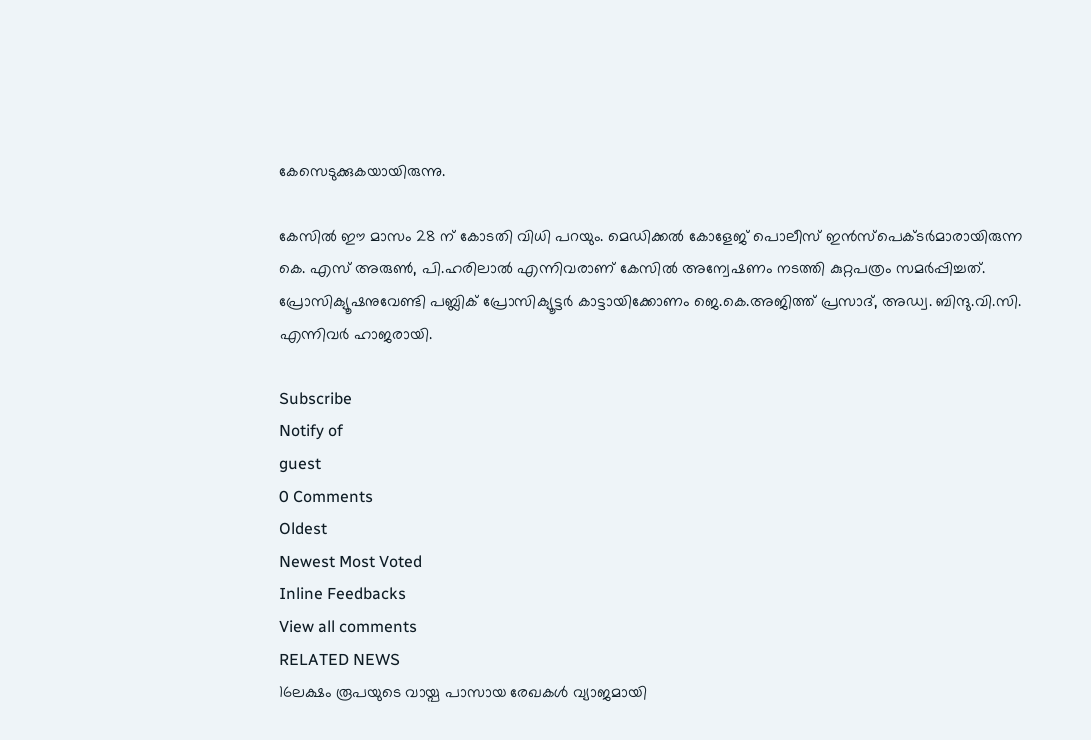കേസെടുക്കുകയായിരുന്നു.

കേസില്‍ ഈ മാസം 28 ന് കോടതി വിധി പറയും. മെഡിക്കല്‍ കോളേജ് പൊലീസ് ഇന്‍സ്‌പെക്ടര്‍മാരായിരുന്ന കെ. എസ് അരുണ്‍, പി.ഹരിലാല്‍ എന്നിവരാണ് കേസില്‍ അന്വേഷണം നടത്തി കുറ്റപത്രം സമര്‍പ്പിച്ചത്. പ്രോസിക്യൂഷനുവേണ്ടി പബ്ലിക് പ്രോസിക്യൂട്ടര്‍ കാട്ടായിക്കോണം ജെ.കെ.അജിത്ത് പ്രസാദ്, അഡ്വ. ബിന്ദു.വി.സി. എന്നിവര്‍ ഹാജരായി.

Subscribe
Notify of
guest
0 Comments
Oldest
Newest Most Voted
Inline Feedbacks
View all comments
RELATED NEWS
16ലക്ഷം രൂപയുടെ വായ്പ പാസായ രേഖകള്‍ വ്യാജമായി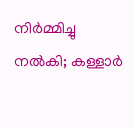നിര്‍മ്മിച്ചു നല്‍കി; കള്ളാര്‍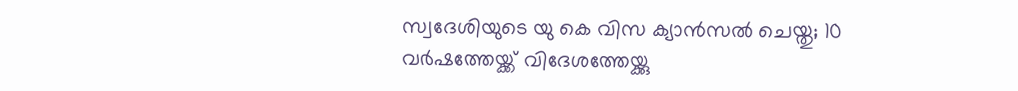സ്വദേശിയുടെ യു കെ വിസ ക്യാന്‍സല്‍ ചെയ്തു; 10 വര്‍ഷത്തേയ്ക്ക് വിദേശത്തേയ്ക്കു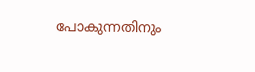പോകുന്നതിനും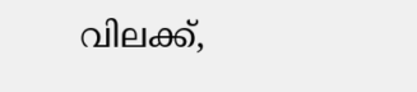വിലക്ക്,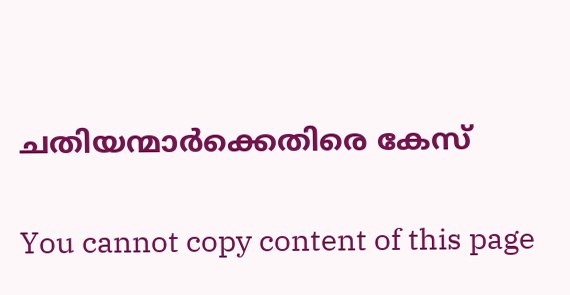ചതിയന്മാര്‍ക്കെതിരെ കേസ്

You cannot copy content of this page